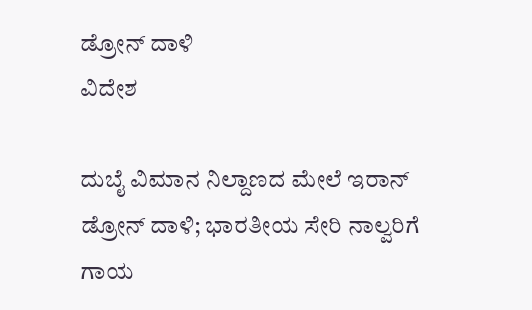ಡ್ರೋನ್‌ ದಾಳಿ
ವಿದೇಶ

ದುಬೈ ವಿಮಾನ ನಿಲ್ದಾಣದ ಮೇಲೆ ಇರಾನ್ ಡ್ರೋನ್‌ ದಾಳಿ; ಭಾರತೀಯ ಸೇರಿ ನಾಲ್ವರಿಗೆ ಗಾಯ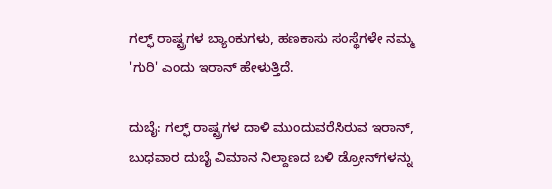ಗಲ್ಫ್ ರಾಷ್ಟ್ರಗಳ ಬ್ಯಾಂಕುಗಳು, ಹಣಕಾಸು ಸಂಸ್ಥೆಗಳೇ ನಮ್ಮ 'ಗುರಿ' ಎಂದು ಇರಾನ್ ಹೇಳುತ್ತಿದೆ.

ದುಬೈ: ಗಲ್ಫ್ ರಾಷ್ಟ್ರಗಳ ದಾಳಿ ಮುಂದುವರೆಸಿರುವ ಇರಾನ್, ಬುಧವಾರ ದುಬೈ ವಿಮಾನ ನಿಲ್ದಾಣದ ಬಳಿ ಡ್ರೋನ್‌ಗಳನ್ನು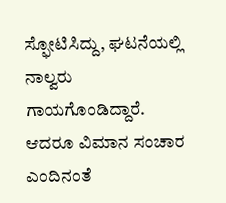ಸ್ಫೋಟಿಸಿದ್ದು, ಘಟನೆಯಲ್ಲಿ ನಾಲ್ವರು ಗಾಯಗೊಂಡಿದ್ದಾರೆ. ಆದರೂ ವಿಮಾನ ಸಂಚಾರ ಎಂದಿನಂತೆ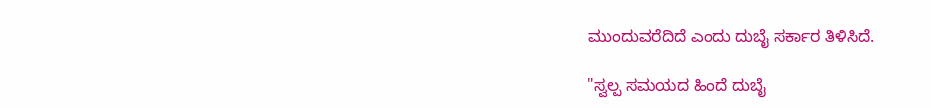ಮುಂದುವರೆದಿದೆ ಎಂದು ದುಬೈ ಸರ್ಕಾರ ತಿಳಿಸಿದೆ.

"ಸ್ವಲ್ಪ ಸಮಯದ ಹಿಂದೆ ದುಬೈ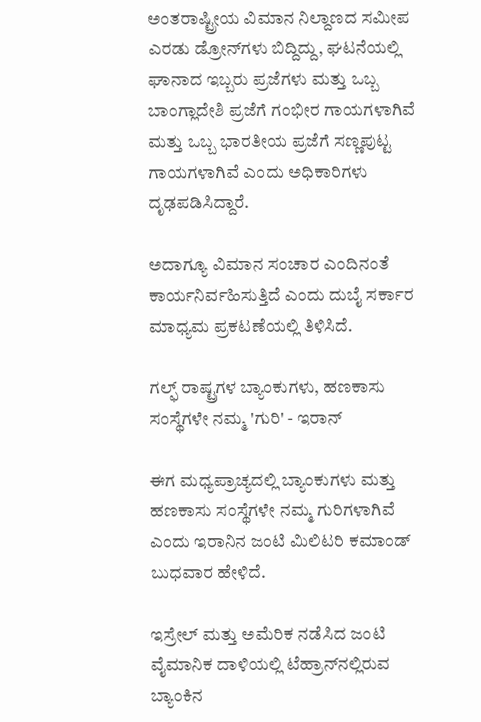ಅಂತರಾಷ್ಟ್ರೀಯ ವಿಮಾನ ನಿಲ್ದಾಣದ ಸಮೀಪ ಎರಡು ಡ್ರೋನ್‌ಗಳು ಬಿದ್ದಿದ್ದು, ಘಟನೆಯಲ್ಲಿ ಘಾನಾದ ಇಬ್ಬರು ಪ್ರಜೆಗಳು ಮತ್ತು ಒಬ್ಬ ಬಾಂಗ್ಲಾದೇಶಿ ಪ್ರಜೆಗೆ ಗಂಭೀರ ಗಾಯಗಳಾಗಿವೆ ಮತ್ತು ಒಬ್ಬ ಭಾರತೀಯ ಪ್ರಜೆಗೆ ಸಣ್ಣಪುಟ್ಟ ಗಾಯಗಳಾಗಿವೆ ಎಂದು ಅಧಿಕಾರಿಗಳು ದೃಢಪಡಿಸಿದ್ದಾರೆ.

ಅದಾಗ್ಯೂ ವಿಮಾನ ಸಂಚಾರ ಎಂದಿನಂತೆ ಕಾರ್ಯನಿರ್ವಹಿಸುತ್ತಿದೆ ಎಂದು ದುಬೈ ಸರ್ಕಾರ ಮಾಧ್ಯಮ ಪ್ರಕಟಣೆಯಲ್ಲಿ ತಿಳಿಸಿದೆ.

ಗಲ್ಫ್ ರಾಷ್ಟ್ರಗಳ ಬ್ಯಾಂಕುಗಳು, ಹಣಕಾಸು ಸಂಸ್ಥೆಗಳೇ ನಮ್ಮ 'ಗುರಿ' - ಇರಾನ್

ಈಗ ಮಧ್ಯಪ್ರಾಚ್ಯದಲ್ಲಿ ಬ್ಯಾಂಕುಗಳು ಮತ್ತು ಹಣಕಾಸು ಸಂಸ್ಥೆಗಳೇ ನಮ್ಮ ಗುರಿಗಳಾಗಿವೆ ಎಂದು ಇರಾನಿನ ಜಂಟಿ ಮಿಲಿಟರಿ ಕಮಾಂಡ್ ಬುಧವಾರ ಹೇಳಿದೆ.

ಇಸ್ರೇಲ್ ಮತ್ತು ಅಮೆರಿಕ ನಡೆಸಿದ ಜಂಟಿ ವೈಮಾನಿಕ ದಾಳಿಯಲ್ಲಿ ಟೆಹ್ರಾನ್‌ನಲ್ಲಿರುವ ಬ್ಯಾಂಕಿನ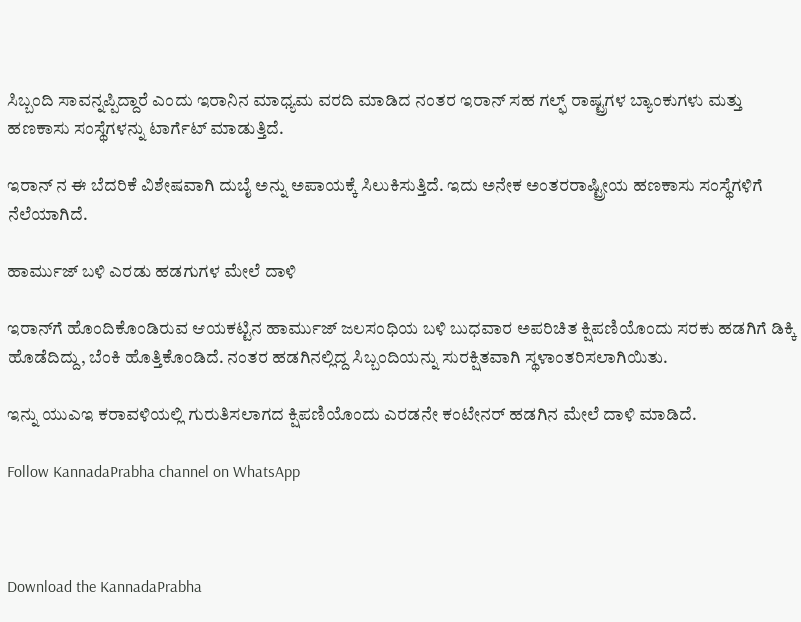ಸಿಬ್ಬಂದಿ ಸಾವನ್ನಪ್ಪಿದ್ದಾರೆ ಎಂದು ಇರಾನಿನ ಮಾಧ್ಯಮ ವರದಿ ಮಾಡಿದ ನಂತರ ಇರಾನ್ ಸಹ ಗಲ್ಫ್ ರಾಷ್ಟ್ರಗಳ ಬ್ಯಾಂಕುಗಳು ಮತ್ತು ಹಣಕಾಸು ಸಂಸ್ಥೆಗಳನ್ನು ಟಾರ್ಗೆಟ್ ಮಾಡುತ್ತಿದೆ.

ಇರಾನ್ ನ ಈ ಬೆದರಿಕೆ ವಿಶೇಷವಾಗಿ ದುಬೈ ಅನ್ನು ಅಪಾಯಕ್ಕೆ ಸಿಲುಕಿಸುತ್ತಿದೆ. ಇದು ಅನೇಕ ಅಂತರರಾಷ್ಟ್ರೀಯ ಹಣಕಾಸು ಸಂಸ್ಥೆಗಳಿಗೆ ನೆಲೆಯಾಗಿದೆ.

ಹಾರ್ಮುಜ್ ಬಳಿ ಎರಡು ಹಡಗುಗಳ ಮೇಲೆ ದಾಳಿ

ಇರಾನ್‌ಗೆ ಹೊಂದಿಕೊಂಡಿರುವ ಆಯಕಟ್ಟಿನ ಹಾರ್ಮುಜ್ ಜಲಸಂಧಿಯ ಬಳಿ ಬುಧವಾರ ಅಪರಿಚಿತ ಕ್ಷಿಪಣಿಯೊಂದು ಸರಕು ಹಡಗಿಗೆ ಡಿಕ್ಕಿ ಹೊಡೆದಿದ್ದು, ಬೆಂಕಿ ಹೊತ್ತಿಕೊಂಡಿದೆ. ನಂತರ ಹಡಗಿನಲ್ಲಿದ್ದ ಸಿಬ್ಬಂದಿಯನ್ನು ಸುರಕ್ಷಿತವಾಗಿ ಸ್ಥಳಾಂತರಿಸಲಾಗಿಯಿತು.

ಇನ್ನು ಯುಎಇ ಕರಾವಳಿಯಲ್ಲಿ ಗುರುತಿಸಲಾಗದ ಕ್ಷಿಪಣಿಯೊಂದು ಎರಡನೇ ಕಂಟೇನರ್ ಹಡಗಿನ ಮೇಲೆ ದಾಳಿ ಮಾಡಿದೆ.

Follow KannadaPrabha channel on WhatsApp



Download the KannadaPrabha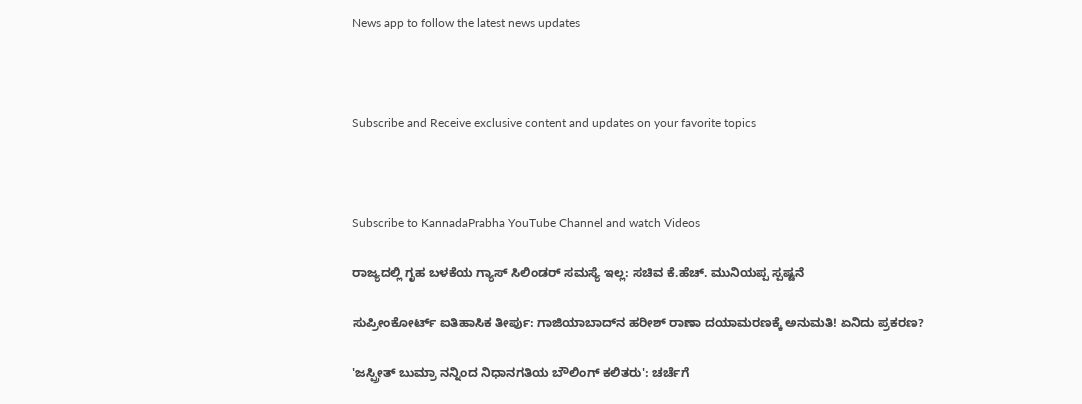News app to follow the latest news updates



Subscribe and Receive exclusive content and updates on your favorite topics



Subscribe to KannadaPrabha YouTube Channel and watch Videos

ರಾಜ್ಯದಲ್ಲಿ ಗೃಹ ಬಳಕೆಯ ಗ್ಯಾಸ್ ಸಿಲಿಂಡರ್ ಸಮಸ್ಯೆ ಇಲ್ಲ: ಸಚಿವ ಕೆ.ಹೆಚ್. ಮುನಿಯಪ್ಪ ಸ್ಪಷ್ಟನೆ

ಸುಪ್ರೀಂಕೋರ್ಟ್ ಐತಿಹಾಸಿಕ ತೀರ್ಪು: ಗಾಜಿಯಾಬಾದ್‌ನ ಹರೀಶ್ ರಾಣಾ ದಯಾಮರಣಕ್ಕೆ ಅನುಮತಿ! ಏನಿದು ಪ್ರಕರಣ?

'ಜಸ್ಪ್ರೀತ್ ಬುಮ್ರಾ ನನ್ನಿಂದ ನಿಧಾನಗತಿಯ ಬೌಲಿಂಗ್ ಕಲಿತರು': ಚರ್ಚೆಗೆ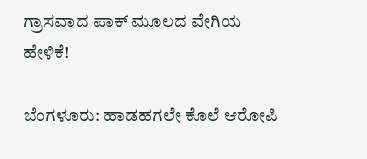ಗ್ರಾಸವಾದ ಪಾಕ್ ಮೂಲದ ವೇಗಿಯ ಹೇಳಿಕೆ!

ಬೆಂಗಳೂರು: ಹಾಡಹಗಲೇ ಕೊಲೆ ಆರೋಪಿ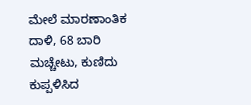ಮೇಲೆ ಮಾರಣಾಂತಿಕ ದಾಳಿ, 68 ಬಾರಿ ಮಚ್ಚೇಟು, ಕುಣಿದು ಕುಪ್ಪಳಿಸಿದ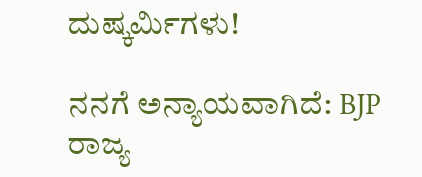ದುಷ್ಕರ್ಮಿಗಳು!

ನನಗೆ ಅನ್ಯಾಯವಾಗಿದೆ: BJP ರಾಜ್ಯ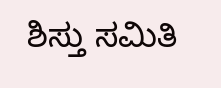ಶಿಸ್ತು ಸಮಿತಿ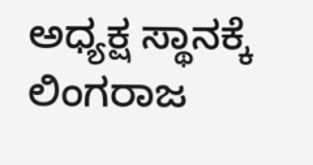ಅಧ್ಯಕ್ಷ ಸ್ಥಾನಕ್ಕೆ ಲಿಂಗರಾಜ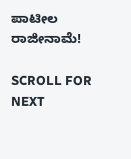ಪಾಟೀಲ ರಾಜೀನಾಮೆ!

SCROLL FOR NEXT